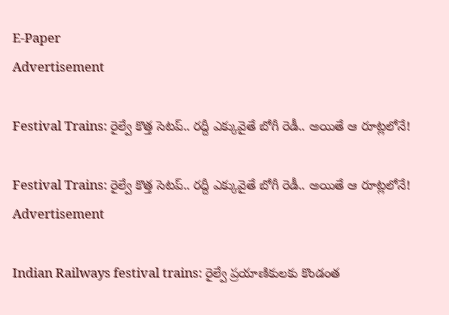E-Paper
Advertisement

Festival Trains: రైల్వే కొత్త సెటప్.. రద్దీ ఎక్కువైతే బోగీ రెడీ.. అయితే ఆ రూట్లలోనే!

Festival Trains: రైల్వే కొత్త సెటప్.. రద్దీ ఎక్కువైతే బోగీ రెడీ.. అయితే ఆ రూట్లలోనే!
Advertisement

Indian Railways festival trains: రైల్వే ప్రయాణికులకు కొండంత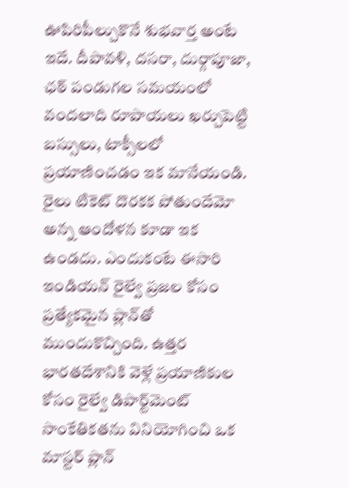ఊపిరిపీల్చుకొనే శుభవార్త అంటే ఇదే. దీపావళి, దసరా, దుర్గాపూజా, ఛఠ్ పండుగల సమయంలో వందలాది రూపాయలు ఖర్చుపెట్టి బస్సులు, టాక్సీలలో ప్రయాణించడం ఇక మానేయండి. రైలు టికెట్ దొరకక పోతుందేమో అన్న ఆందోళన కూడా ఇక ఉండదు. ఎందుకంటే ఈసారి ఇండియన్ రైల్వే ప్రజల కోసం ప్రత్యేకమైన ప్లాన్‌తో ముందుకొచ్చింది. ఉత్తర భారతదేశానికి వెళ్లే ప్రయాణికుల కోసం రైల్వే డిపార్ట్‌మెంట్ సాంకేతికతను వినియోగించి ఒక మాస్టర్ ప్లాన్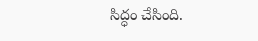సిద్ధం చేసింది.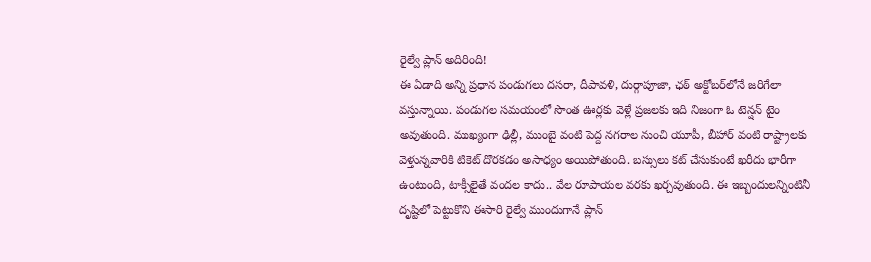రైల్వే ప్లాన్ అదిరింది!
ఈ ఏడాది అన్ని ప్రధాన పండుగలు దసరా, దీపావళి, దుర్గాపూజా, ఛఠ్ అక్టోబర్‌లోనే జరిగేలా వస్తున్నాయి. పండుగల సమయంలో సొంత ఊర్లకు వెళ్లే ప్రజలకు ఇది నిజంగా ఓ టెన్షన్ టైం అవుతుంది. ముఖ్యంగా ఢిల్లీ, ముంబై వంటి పెద్ద నగరాల నుంచి యూపీ, బీహార్ వంటి రాష్ట్రాలకు వెళ్తున్నవారికి టికెట్ దొరకడం అసాధ్యం అయిపోతుంది. బస్సులు కట్ చేసుకుంటే ఖరీదు భారీగా ఉంటుంది, టాక్సీలైతే వందల కాదు.. వేల రూపాయల వరకు ఖర్చవుతుంది. ఈ ఇబ్బందులన్నింటినీ దృష్టిలో పెట్టుకొని ఈసారి రైల్వే ముందుగానే ప్లాన్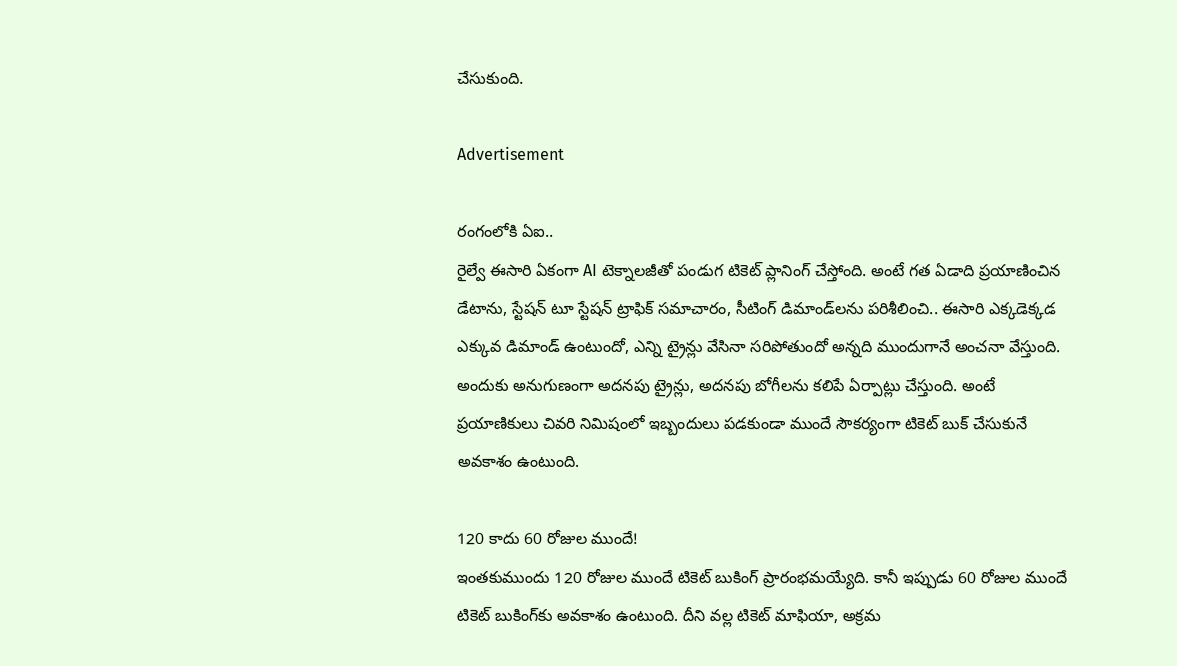చేసుకుంది.

Advertisement

రంగంలోకి ఏఐ..
రైల్వే ఈసారి ఏకంగా AI టెక్నాలజీతో పండుగ టికెట్ ప్లానింగ్ చేస్తోంది. అంటే గత ఏడాది ప్రయాణించిన డేటాను, స్టేషన్ టూ స్టేషన్ ట్రాఫిక్ సమాచారం, సీటింగ్ డిమాండ్‌లను పరిశీలించి.. ఈసారి ఎక్కడెక్కడ ఎక్కువ డిమాండ్ ఉంటుందో, ఎన్ని ట్రైన్లు వేసినా సరిపోతుందో అన్నది ముందుగానే అంచనా వేస్తుంది. అందుకు అనుగుణంగా అదనపు ట్రైన్లు, అదనపు బోగీలను కలిపే ఏర్పాట్లు చేస్తుంది. అంటే ప్రయాణికులు చివరి నిమిషంలో ఇబ్బందులు పడకుండా ముందే సౌకర్యంగా టికెట్ బుక్ చేసుకునే అవకాశం ఉంటుంది.

120 కాదు 60 రోజుల ముందే!
ఇంతకుముందు 120 రోజుల ముందే టికెట్ బుకింగ్ ప్రారంభమయ్యేది. కానీ ఇప్పుడు 60 రోజుల ముందే టికెట్ బుకింగ్‌కు అవకాశం ఉంటుంది. దీని వల్ల టికెట్ మాఫియా, అక్రమ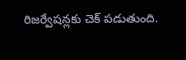రిజర్వేషన్లకు చెక్ పడుతుంది.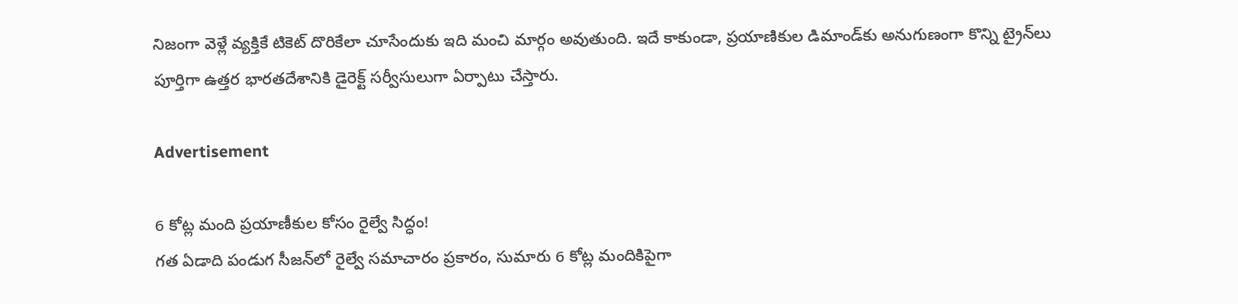నిజంగా వెళ్లే వ్యక్తికే టికెట్ దొరికేలా చూసేందుకు ఇది మంచి మార్గం అవుతుంది. ఇదే కాకుండా, ప్రయాణికుల డిమాండ్‌కు అనుగుణంగా కొన్ని ట్రైన్‌లు పూర్తిగా ఉత్తర భారతదేశానికి డైరెక్ట్ సర్వీసులుగా ఏర్పాటు చేస్తారు.

Advertisement

6 కోట్ల మంది ప్రయాణీకుల కోసం రైల్వే సిద్ధం!
గత ఏడాది పండుగ సీజన్‌లో రైల్వే సమాచారం ప్రకారం, సుమారు 6 కోట్ల మందికిపైగా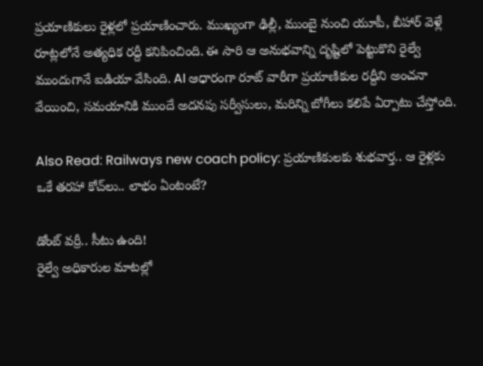ప్రయాణికులు రైళ్లలో ప్రయాణించారు. ముఖ్యంగా ఢిల్లీ, ముంబై నుంచి యూపీ, బీహార్ వెళ్లే రూట్లలోనే అత్యధిక రద్దీ కనిపించింది. ఈ సారి ఆ అనుభవాన్ని దృష్టిలో పెట్టుకొని రైల్వే ముందుగానే ఐడియా వేసింది. AI ఆధారంగా రూట్ వారీగా ప్రయాణికుల రద్దీని అంచనా వేయించి, సమయానికి ముందే అదనపు సర్వీసులు, మరిన్ని బోగీలు కలిపే ఏర్పాటు చేస్తోంది.

Also Read: Railways new coach policy: ప్రయాణికులకు శుభవార్త.. ఆ రైళ్లకు ఒకే తరహా కోచ్‌లు.. లాభం ఏంటంటే?

డోంట్ వర్రీ.. సీటు ఉంది!
రైల్వే అధికారుల మాటల్లో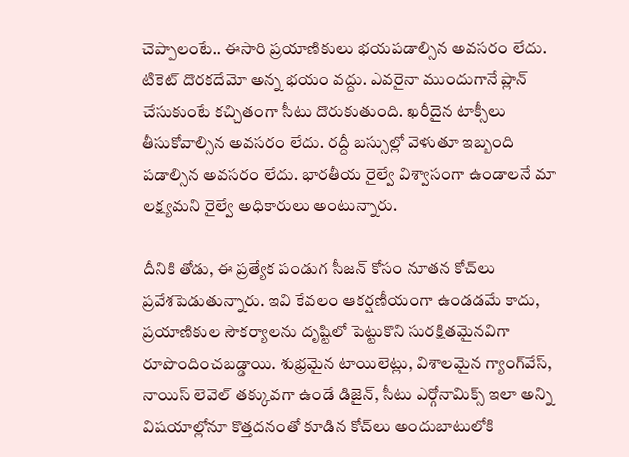చెప్పాలంటే.. ఈసారి ప్రయాణికులు భయపడాల్సిన అవసరం లేదు. టికెట్ దొరకదేమో అన్న భయం వద్దు. ఎవరైనా ముందుగానే ప్లాన్ చేసుకుంటే కచ్చితంగా సీటు దొరుకుతుంది. ఖరీదైన టాక్సీలు తీసుకోవాల్సిన అవసరం లేదు. రద్దీ బస్సుల్లో వెళుతూ ఇబ్బంది పడాల్సిన అవసరం లేదు. భారతీయ రైల్వే విశ్వాసంగా ఉండాలనే మా లక్ష్యమని రైల్వే అధికారులు అంటున్నారు.

దీనికి తోడు, ఈ ప్రత్యేక పండుగ సీజన్ కోసం నూతన కోచ్‌లు ప్రవేశపెడుతున్నారు. ఇవి కేవలం ఆకర్షణీయంగా ఉండడమే కాదు, ప్రయాణికుల సౌకర్యాలను దృష్టిలో పెట్టుకొని సురక్షితమైనవిగా రూపొందించబడ్డాయి. శుభ్రమైన టాయిలెట్లు, విశాలమైన గ్యాంగ్‌వేస్, నాయిస్ లెవెల్ తక్కువగా ఉండే డిజైన్, సీటు ఎర్గోనామిక్స్ ఇలా అన్ని విషయాల్లోనూ కొత్తదనంతో కూడిన కోచ్‌లు అందుబాటులోకి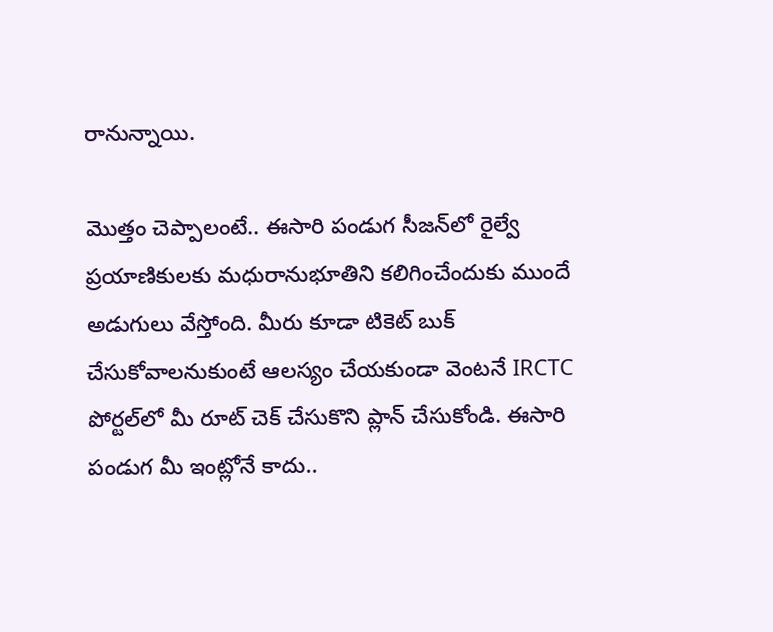రానున్నాయి.

మొత్తం చెప్పాలంటే.. ఈసారి పండుగ సీజన్‌లో రైల్వే ప్రయాణికులకు మధురానుభూతిని కలిగించేందుకు ముందే అడుగులు వేస్తోంది. మీరు కూడా టికెట్ బుక్ చేసుకోవాలనుకుంటే ఆలస్యం చేయకుండా వెంటనే IRCTC పోర్టల్‌లో మీ రూట్ చెక్ చేసుకొని ప్లాన్ చేసుకోండి. ఈసారి పండుగ మీ ఇంట్లోనే కాదు..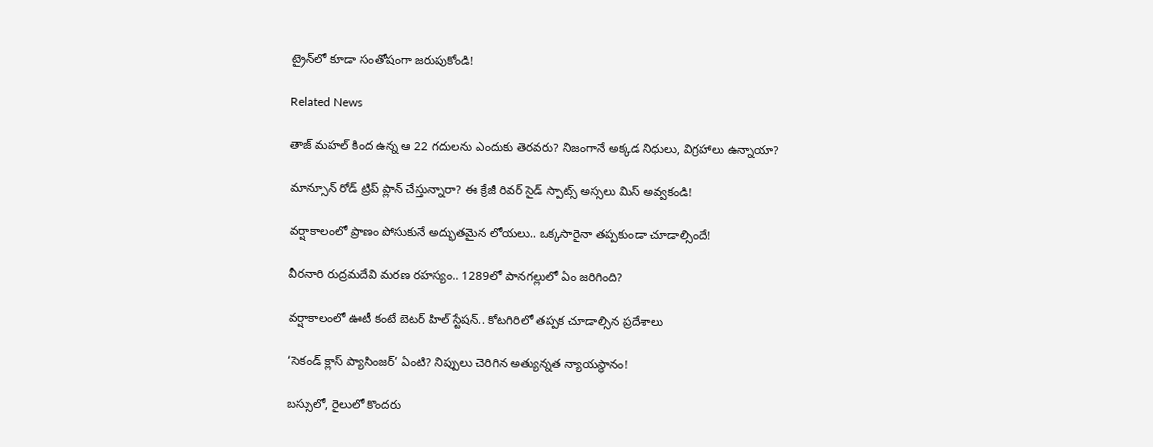ట్రైన్‌లో కూడా సంతోషంగా జరుపుకోండి!

Related News

తాజ్ మహల్ కింద ఉన్న ఆ 22 గదులను ఎందుకు తెరవరు? నిజంగానే అక్కడ నిధులు, విగ్రహాలు ఉన్నాయా?

మాన్సూన్ రోడ్ ట్రిప్ ప్లాన్ చేస్తున్నారా? ఈ క్రేజీ రివర్‌ సైడ్ స్పాట్స్ అస్సలు మిస్ అవ్వకండి!

వర్షాకాలంలో ప్రాణం పోసుకునే అద్భుతమైన లోయలు.. ఒక్కసారైనా తప్పకుండా చూడాల్సిందే!

వీరనారి రుద్రమదేవి మరణ రహస్యం.. 1289లో పానగల్లులో ఏం జరిగింది?

వర్షాకాలంలో ఊటీ కంటే బెటర్ హిల్ స్టేషన్.. కోటగిరిలో తప్పక చూడాల్సిన ప్రదేశాలు

‘సెకండ్ క్లాస్ ప్యాసింజర్’ ఏంటి? నిప్పులు చెరిగిన అత్యున్నత న్యాయస్థానం!

బస్సులో, రైలులో కొందరు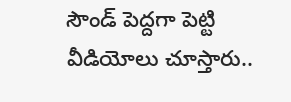సౌండ్ పెద్దగా పెట్టి వీడియోలు చూస్తారు..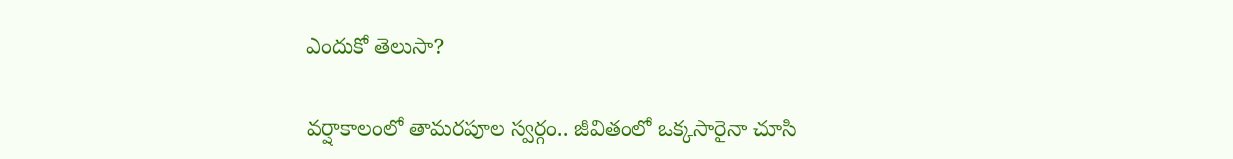ఎందుకో తెలుసా?

వర్షాకాలంలో తామరపూల స్వర్గం.. జీవితంలో ఒక్కసారైనా చూసి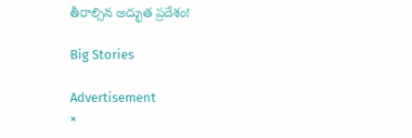తీరాల్సిన అద్భుత ప్రదేశం!

Big Stories

Advertisement
×